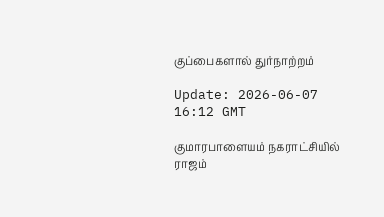குப்பைகளால் துர்நாற்றம்

Update: 2026-06-07 16:12 GMT

குமாரபாளையம் நகராட்சியில் ராஜம்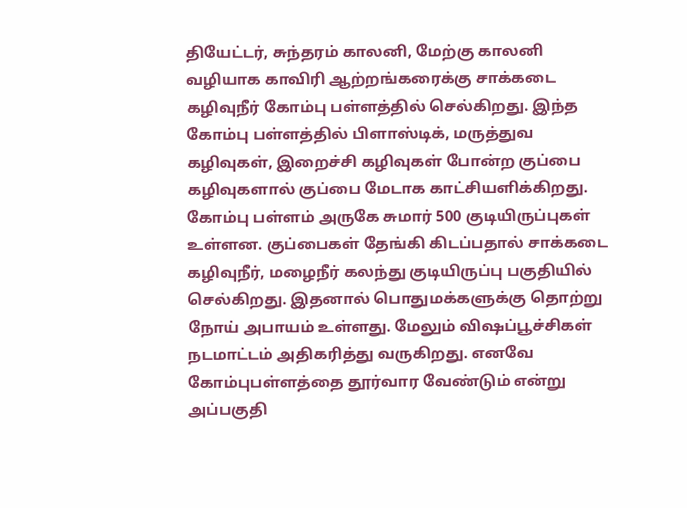தியேட்டர், சுந்தரம் காலனி, மேற்கு காலனி வழியாக காவிரி ஆற்றங்கரைக்கு சாக்கடை கழிவுநீர் கோம்பு பள்ளத்தில் செல்கிறது. இந்த கோம்பு பள்ளத்தில் பிளாஸ்டிக், மருத்துவ கழிவுகள், இறைச்சி கழிவுகள் போன்ற குப்பை கழிவுகளால் குப்பை மேடாக காட்சியளிக்கிறது. கோம்பு பள்ளம் அருகே சுமார் 500 குடியிருப்புகள் உள்ளன. குப்பைகள் தேங்கி கிடப்பதால் சாக்கடை கழிவுநீர், மழைநீர் கலந்து குடியிருப்பு பகுதியில் செல்கிறது. இதனால் பொதுமக்களுக்கு தொற்று நோய் அபாயம் உள்ளது. மேலும் விஷப்பூச்சிகள் நடமாட்டம் அதிகரித்து வருகிறது. எனவே கோம்புபள்ளத்தை தூர்வார வேண்டும் என்று அப்பகுதி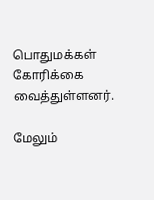பொதுமக்கள் கோரிக்கை வைத்துள்ளனர்.

மேலும்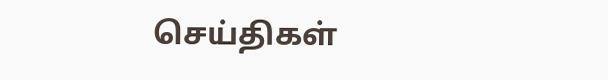செய்திகள்